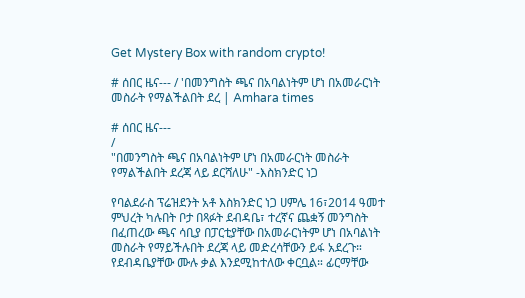Get Mystery Box with random crypto!

# ሰበር ዜና--- / 'በመንግስት ጫና በአባልነትም ሆነ በአመራርነት መስራት የማልችልበት ደረ | Amhara times

# ሰበር ዜና---
/
"በመንግስት ጫና በአባልነትም ሆነ በአመራርነት መስራት የማልችልበት ደረጃ ላይ ደርሻለሁ" -እስክንድር ነጋ

የባልደራስ ፕሬዝደንት አቶ እስክንድር ነጋ ሀምሌ 16፣2014 ዓመተ ምህረት ካሉበት ቦታ በጻፉት ደብዳቤ፣ ተረኛና ጨቋኝ መንግስት በፈጠረው ጫና ሳቢያ በፓርቲያቸው በአመራርነትም ሆነ በአባልነት መስራት የማይችሉበት ደረጃ ላይ መድረሳቸውን ይፋ አደረጉ። የደብዳቤያቸው ሙሉ ቃል እንደሚከተለው ቀርቧል። ፊርማቸው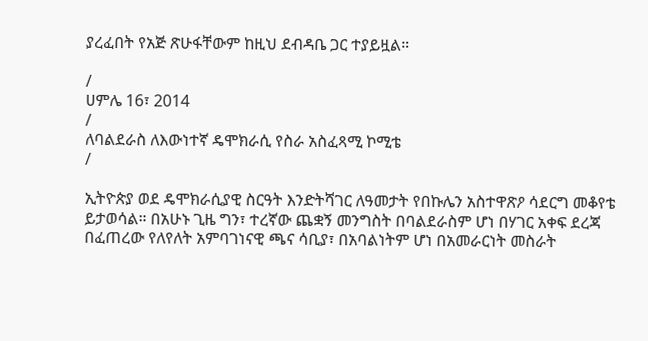ያረፈበት የአጅ ጽሁፋቸውም ከዚህ ደብዳቤ ጋር ተያይዟል።

/
ሀምሌ 16፣ 2014
/
ለባልደራስ ለእውነተኛ ዴሞክራሲ የስራ አስፈጻሚ ኮሚቴ
/

ኢትዮጵያ ወደ ዴሞክራሲያዊ ስርዓት እንድትሻገር ለዓመታት የበኩሌን አስተዋጽዖ ሳደርግ መቆየቴ ይታወሳል። በአሁኑ ጊዜ ግን፣ ተረኛው ጨቋኝ መንግስት በባልደራስም ሆነ በሃገር አቀፍ ደረጃ በፈጠረው የለየለት አምባገነናዊ ጫና ሳቢያ፣ በአባልነትም ሆነ በአመራርነት መስራት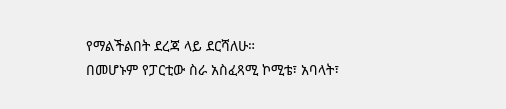የማልችልበት ደረጃ ላይ ደርሻለሁ።
በመሆኑም የፓርቲው ስራ አስፈጻሚ ኮሚቴ፣ አባላት፣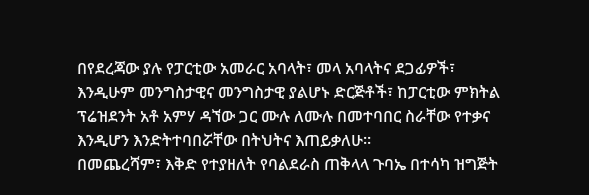በየደረጃው ያሉ የፓርቲው አመራር አባላት፣ መላ አባላትና ደጋፊዎች፣ እንዲሁም መንግስታዊና መንግስታዊ ያልሆኑ ድርጅቶች፣ ከፓርቲው ምክትል ፕሬዝደንት አቶ አምሃ ዳኘው ጋር ሙሉ ለሙሉ በመተባበር ስራቸው የተቃና እንዲሆን እንድትተባበሯቸው በትህትና እጠይቃለሁ።
በመጨረሻም፣ እቅድ የተያዘለት የባልደራስ ጠቅላላ ጉባኤ በተሳካ ዝግጅት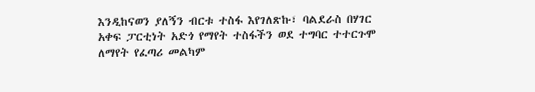እንዲከናወን ያለኝን ብርቱ ተስፋ እየገለጽኩ፣ ባልደራስ በሃገር አቀፍ ፓርቲነት አድጎ የማየት ተስፋችን ወደ ተግባር ተተርጉሞ ለማየት የፈጣሪ መልካም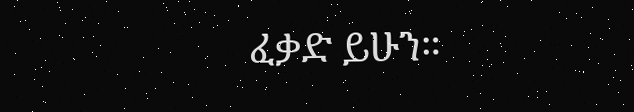ፈቃድ ይሁን።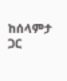ከሰላምታ ጋር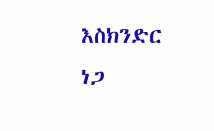እስክንድር ነጋ